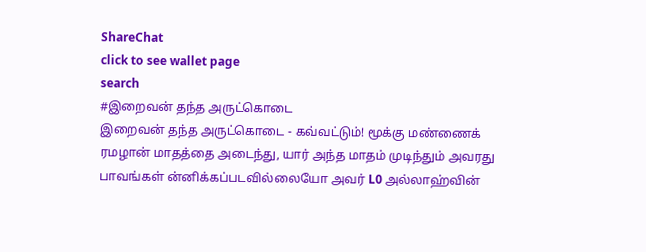ShareChat
click to see wallet page
search
#இறைவன் தந்த அருட்கொடை
இறைவன் தந்த அருட்கொடை - கவ்வட்டும்! மூக்கு மண்ணைக் ரமழான் மாதத்தை அடைந்து, யார் அந்த மாதம் முடிந்தும் அவரது பாவங்கள் ன்னிக்கப்படவில்லையோ அவர் L0 அல்லாஹ்வின்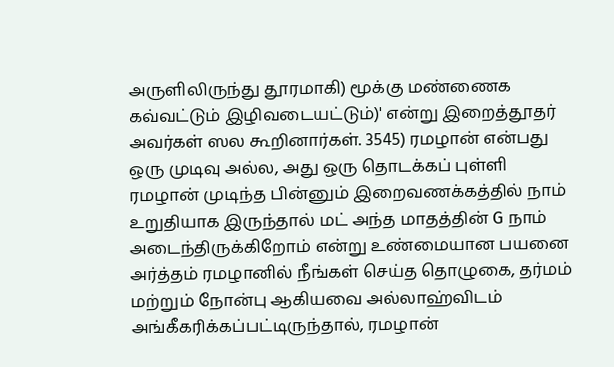அருளிலிருந்து தூரமாகி) மூக்கு மண்ணைக கவ்வட்டும் இழிவடையட்டும்)' என்று இறைத்தூதர் அவர்கள் ஸல கூறினார்கள். 3545) ரமழான் என்பது ஒரு முடிவு அல்ல, அது ஒரு தொடக்கப் புள்ளி ரமழான் முடிந்த பின்னும் இறைவணக்கத்தில் நாம் உறுதியாக இருந்தால் மட் அந்த மாதத்தின் G நாம் அடைந்திருக்கிறோம் என்று உண்மையான பயனை அர்த்தம் ரமழானில் நீங்கள் செய்த தொழுகை, தர்மம் மற்றும் நோன்பு ஆகியவை அல்லாஹ்விடம் அங்கீகரிக்கப்பட்டிருந்தால், ரமழான்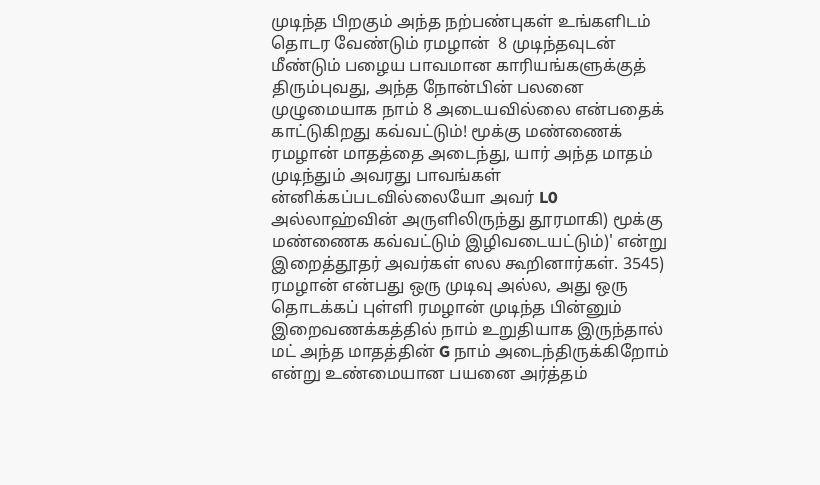முடிந்த பிறகும் அந்த நற்பண்புகள் உங்களிடம் தொடர வேண்டும் ரமழான்  8 முடிந்தவுடன் மீண்டும் பழைய பாவமான காரியங்களுக்குத் திரும்புவது, அந்த நோன்பின் பலனை முழுமையாக நாம் 8 அடையவில்லை என்பதைக் காட்டுகிறது கவ்வட்டும்! மூக்கு மண்ணைக் ரமழான் மாதத்தை அடைந்து, யார் அந்த மாதம் முடிந்தும் அவரது பாவங்கள் ன்னிக்கப்படவில்லையோ அவர் L0 அல்லாஹ்வின் அருளிலிருந்து தூரமாகி) மூக்கு மண்ணைக கவ்வட்டும் இழிவடையட்டும்)' என்று இறைத்தூதர் அவர்கள் ஸல கூறினார்கள். 3545) ரமழான் என்பது ஒரு முடிவு அல்ல, அது ஒரு தொடக்கப் புள்ளி ரமழான் முடிந்த பின்னும் இறைவணக்கத்தில் நாம் உறுதியாக இருந்தால் மட் அந்த மாதத்தின் G நாம் அடைந்திருக்கிறோம் என்று உண்மையான பயனை அர்த்தம்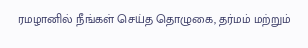ரமழானில் நீங்கள் செய்த தொழுகை, தர்மம் மற்றும்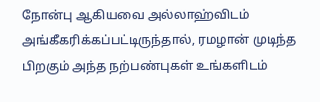நோன்பு ஆகியவை அல்லாஹ்விடம் அங்கீகரிக்கப்பட்டிருந்தால், ரமழான் முடிந்த பிறகும் அந்த நற்பண்புகள் உங்களிடம்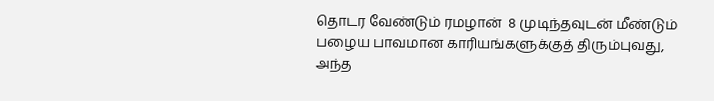தொடர வேண்டும் ரமழான்  8 முடிந்தவுடன் மீண்டும் பழைய பாவமான காரியங்களுக்குத் திரும்புவது, அந்த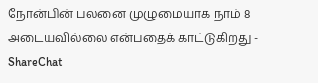நோன்பின் பலனை முழுமையாக நாம் 8 அடையவில்லை என்பதைக் காட்டுகிறது - ShareChat